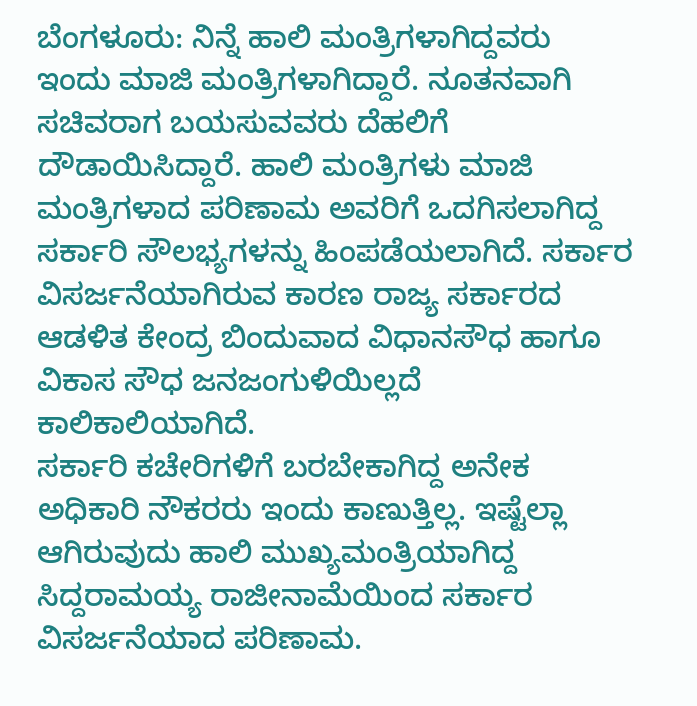ಬೆಂಗಳೂರು: ನಿನ್ನೆ ಹಾಲಿ ಮಂತ್ರಿಗಳಾಗಿದ್ದವರು ಇಂದು ಮಾಜಿ ಮಂತ್ರಿಗಳಾಗಿದ್ದಾರೆ. ನೂತನವಾಗಿ ಸಚಿವರಾಗ ಬಯಸುವವರು ದೆಹಲಿಗೆ ದೌಡಾಯಿಸಿದ್ದಾರೆ. ಹಾಲಿ ಮಂತ್ರಿಗಳು ಮಾಜಿ ಮಂತ್ರಿಗಳಾದ ಪರಿಣಾಮ ಅವರಿಗೆ ಒದಗಿಸಲಾಗಿದ್ದ ಸರ್ಕಾರಿ ಸೌಲಭ್ಯಗಳನ್ನು ಹಿಂಪಡೆಯಲಾಗಿದೆ. ಸರ್ಕಾರ ವಿಸರ್ಜನೆಯಾಗಿರುವ ಕಾರಣ ರಾಜ್ಯ ಸರ್ಕಾರದ ಆಡಳಿತ ಕೇಂದ್ರ ಬಿಂದುವಾದ ವಿಧಾನಸೌಧ ಹಾಗೂ ವಿಕಾಸ ಸೌಧ ಜನಜಂಗುಳಿಯಿಲ್ಲದೆ ಕಾಲಿಕಾಲಿಯಾಗಿದೆ.
ಸರ್ಕಾರಿ ಕಚೇರಿಗಳಿಗೆ ಬರಬೇಕಾಗಿದ್ದ ಅನೇಕ ಅಧಿಕಾರಿ ನೌಕರರು ಇಂದು ಕಾಣುತ್ತಿಲ್ಲ. ಇಷ್ಟೆಲ್ಲಾ ಆಗಿರುವುದು ಹಾಲಿ ಮುಖ್ಯಮಂತ್ರಿಯಾಗಿದ್ದ ಸಿದ್ದರಾಮಯ್ಯ ರಾಜೀನಾಮೆಯಿಂದ ಸರ್ಕಾರ ವಿಸರ್ಜನೆಯಾದ ಪರಿಣಾಮ.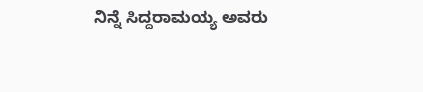ನಿನ್ನೆ ಸಿದ್ದರಾಮಯ್ಯ ಅವರು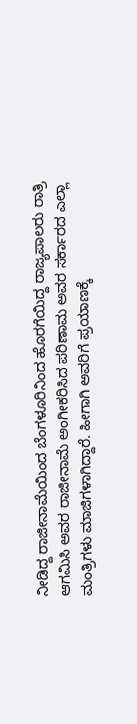ನೀಡಿದ್ದ ರಾಜೀನಾಮೆಯಿಂದ ಬೆಂಗಳೂರಿನಿಂದ ಹೊರಗೆಯಿದ್ದ ರಾಜ್ಯಪಾಲರು ರಾತ್ರಿ ಆಗಮಿಸಿ ಅವರ ರಾಜೀನಾಮೆ ಅಂಗೀಕರಿಸಿದ ಪರಿಣಾಮ ಅವರ ಸರ್ಕಾರದ ಎಲ್ಲಾ ಮಂತ್ರಿಗಳು ಮಾಜಿಗಳಾಗಿದ್ದಾರೆ. ಹೀಗಾಗಿ ಅವರಿಗೆ ಪ್ರಯಾಣಕ್ಕೆ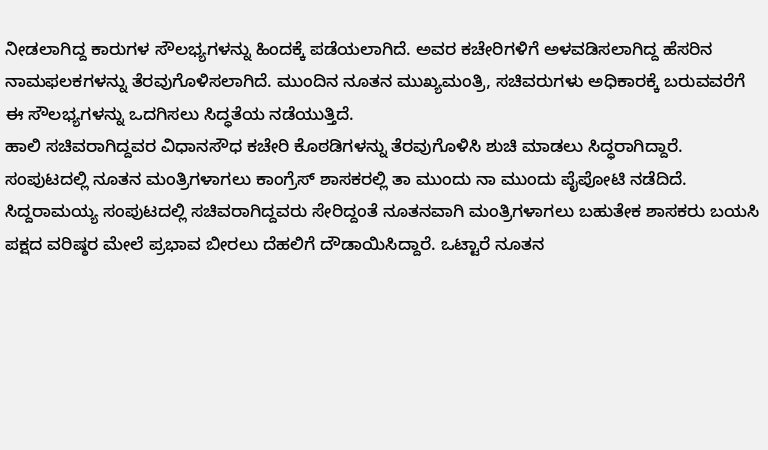ನೀಡಲಾಗಿದ್ದ ಕಾರುಗಳ ಸೌಲಭ್ಯಗಳನ್ನು ಹಿಂದಕ್ಕೆ ಪಡೆಯಲಾಗಿದೆ. ಅವರ ಕಚೇರಿಗಳಿಗೆ ಅಳವಡಿಸಲಾಗಿದ್ದ ಹೆಸರಿನ ನಾಮಫಲಕಗಳನ್ನು ತೆರವುಗೊಳಿಸಲಾಗಿದೆ. ಮುಂದಿನ ನೂತನ ಮುಖ್ಯಮಂತ್ರಿ, ಸಚಿವರುಗಳು ಅಧಿಕಾರಕ್ಕೆ ಬರುವವರೆಗೆ ಈ ಸೌಲಭ್ಯಗಳನ್ನು ಒದಗಿಸಲು ಸಿದ್ಧತೆಯ ನಡೆಯುತ್ತಿದೆ.
ಹಾಲಿ ಸಚಿವರಾಗಿದ್ದವರ ವಿಧಾನಸೌಧ ಕಚೇರಿ ಕೊಠಡಿಗಳನ್ನು ತೆರವುಗೊಳಿಸಿ ಶುಚಿ ಮಾಡಲು ಸಿದ್ಧರಾಗಿದ್ದಾರೆ.
ಸಂಪುಟದಲ್ಲಿ ನೂತನ ಮಂತ್ರಿಗಳಾಗಲು ಕಾಂಗ್ರೆಸ್ ಶಾಸಕರಲ್ಲಿ ತಾ ಮುಂದು ನಾ ಮುಂದು ಪೈಪೋಟಿ ನಡೆದಿದೆ.
ಸಿದ್ದರಾಮಯ್ಯ ಸಂಪುಟದಲ್ಲಿ ಸಚಿವರಾಗಿದ್ದವರು ಸೇರಿದ್ದಂತೆ ನೂತನವಾಗಿ ಮಂತ್ರಿಗಳಾಗಲು ಬಹುತೇಕ ಶಾಸಕರು ಬಯಸಿ ಪಕ್ಷದ ವರಿಷ್ಠರ ಮೇಲೆ ಪ್ರಭಾವ ಬೀರಲು ದೆಹಲಿಗೆ ದೌಡಾಯಿಸಿದ್ದಾರೆ. ಒಟ್ಟಾರೆ ನೂತನ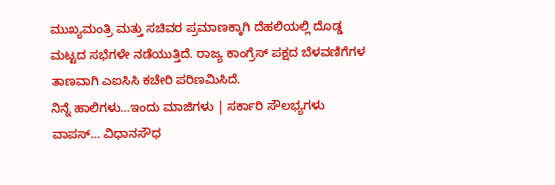ಮುಖ್ಯಮಂತ್ರಿ ಮತ್ತು ಸಚಿವರ ಪ್ರಮಾಣಕ್ಕಾಗಿ ದೆಹಲಿಯಲ್ಲಿ ದೊಡ್ಡ ಮಟ್ಟದ ಸಭೆಗಳೇ ನಡೆಯುತ್ತಿದೆ. ರಾಜ್ಯ ಕಾಂಗ್ರೆಸ್ ಪಕ್ಷದ ಬೆಳವಣಿಗೆಗಳ ತಾಣವಾಗಿ ಎಐಸಿಸಿ ಕಚೇರಿ ಪರಿಣಮಿಸಿದೆ.
ನಿನ್ನೆ ಹಾಲಿಗಳು…ಇಂದು ಮಾಜಿಗಳು | ಸರ್ಕಾರಿ ಸೌಲಭ್ಯಗಳು ವಾಪಸ್… ವಿಧಾನಸೌಧ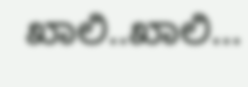ಖಾಲಿ..ಖಾಲಿ…